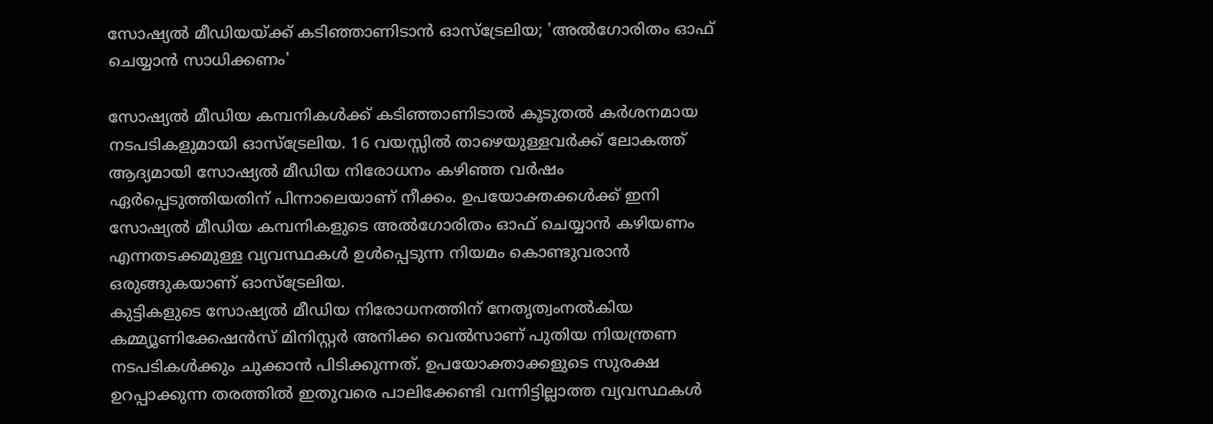സോഷ്യൽ മീഡിയയ്ക്ക് കടിഞ്ഞാണിടാൻ ഓസ്ട്രേലിയ; 'അൽഗോരിതം ഓഫ് ചെയ്യാൻ സാധിക്കണം'

സോഷ്യൽ മീഡിയ കമ്പനികൾക്ക് കടിഞ്ഞാണിടാൽ കൂടുതൽ കർശനമായ നടപടികളുമായി ഓസ്ട്രേലിയ. 16 വയസ്സിൽ താഴെയുള്ളവർക്ക് ലോകത്ത് ആദ്യമായി സോഷ്യൽ മീഡിയ നിരോധനം കഴിഞ്ഞ വർഷം ഏർപ്പെടുത്തിയതിന് പിന്നാലെയാണ് നീക്കം. ഉപയോക്തക്കൾക്ക് ഇനി സോഷ്യൽ മീഡിയ കമ്പനികളുടെ അൽഗോരിതം ഓഫ് ചെയ്യാൻ കഴിയണം എന്നതടക്കമുള്ള വ്യവസ്ഥകൾ ഉൾപ്പെടുന്ന നിയമം കൊണ്ടുവരാൻ ഒരുങ്ങുകയാണ് ഓസ്ട്രേലിയ.
കുട്ടികളുടെ സോഷ്യൽ മീഡിയ നിരോധനത്തിന് നേതൃത്വംനൽകിയ കമ്മ്യൂണിക്കേഷൻസ് മിനിസ്റ്റർ അനിക്ക വെൽസാണ് പുതിയ നിയന്ത്രണ നടപടികൾക്കും ചുക്കാൻ പിടിക്കുന്നത്. ഉപയോക്താക്കളുടെ സുരക്ഷ ഉറപ്പാക്കുന്ന തരത്തിൽ ഇതുവരെ പാലിക്കേണ്ടി വന്നിട്ടില്ലാത്ത വ്യവസ്ഥകൾ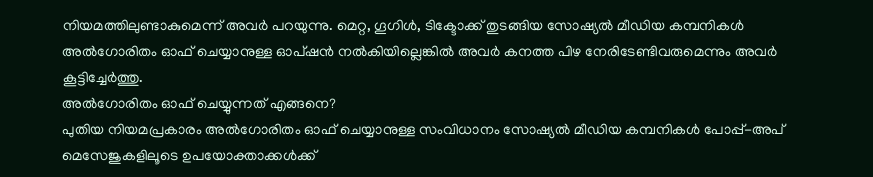നിയമത്തിലുണ്ടാകുമെന്ന് അവർ പറയുന്നു. മെറ്റ, ഗൂഗിൾ, ടിക്ടോക്ക് തുടങ്ങിയ സോഷ്യൽ മീഡിയ കമ്പനികൾ അൽഗോരിതം ഓഫ് ചെയ്യാനുള്ള ഓപ്ഷൻ നൽകിയില്ലെങ്കിൽ അവർ കനത്ത പിഴ നേരിടേണ്ടിവരുമെന്നും അവർ കൂട്ടിച്ചേർത്തു.
അൽഗോരിതം ഓഫ് ചെയ്യുന്നത് എങ്ങനെ?
പുതിയ നിയമപ്രകാരം അൽഗോരിതം ഓഫ് ചെയ്യാനുള്ള സംവിധാനം സോഷ്യൽ മീഡിയ കമ്പനികൾ പോപ്പ്-അപ് മെസേജുകളിലൂടെ ഉപയോക്താക്കൾക്ക്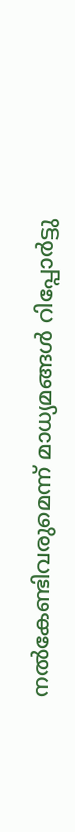നൽകേണ്ടിവരുമെന്ന് മാധ്യമങ്ങൾ റിപ്പോർട്ടു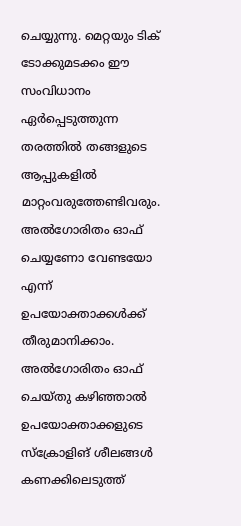ചെയ്യുന്നു. മെറ്റയും ടിക് ടോക്കുമടക്കം ഈ സംവിധാനം ഏർപ്പെടുത്തുന്ന തരത്തിൽ തങ്ങളുടെ ആപ്പുകളിൽ മാറ്റംവരുത്തേണ്ടിവരും. അൽഗോരിതം ഓഫ് ചെയ്യണോ വേണ്ടയോ എന്ന് ഉപയോക്താക്കൾക്ക് തീരുമാനിക്കാം.
അൽഗോരിതം ഓഫ് ചെയ്തു കഴിഞ്ഞാൽ ഉപയോക്താക്കളുടെ സ്ക്രോളിങ് ശീലങ്ങൾ കണക്കിലെടുത്ത്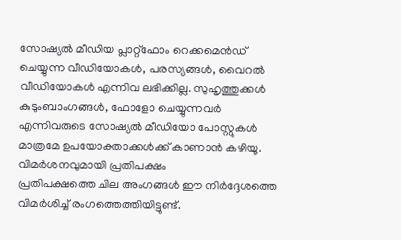സോഷ്യൽ മീഡിയ പ്ലാറ്റ്ഫോം റെക്കമെൻഡ് ചെയ്യുന്ന വീഡിയോകൾ, പരസ്യങ്ങൾ, വൈറൽ വീഡിയോകൾ എന്നിവ ലഭിക്കില്ല. സുഹൃത്തുക്കൾ കുടുംബാംഗങ്ങൾ, ഫോളോ ചെയ്യുന്നവർ എന്നിവരുടെ സോഷ്യൽ മീഡിയോ പോസ്റ്റുകൾ മാത്രമേ ഉപയോക്താക്കൾക്ക് കാണാൻ കഴിയൂ.
വിമർശനവുമായി പ്രതിപക്ഷം
പ്രതിപക്ഷത്തെ ചില അംഗങ്ങൾ ഈ നിർദ്ദേശത്തെ വിമർശിച്ച് രംഗത്തെത്തിയിട്ടുണ്ട്.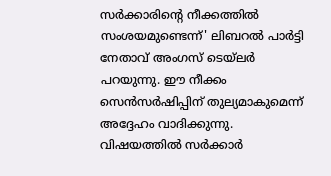സർക്കാരിന്റെ നീക്കത്തിൽ സംശയമുണ്ടെന്ന്' ലിബറൽ പാർട്ടി നേതാവ് അംഗസ് ടെയ്ലർ പറയുന്നു. ഈ നീക്കം സെൻസർഷിപ്പിന് തുല്യമാകുമെന്ന് അദ്ദേഹം വാദിക്കുന്നു. വിഷയത്തിൽ സർക്കാർ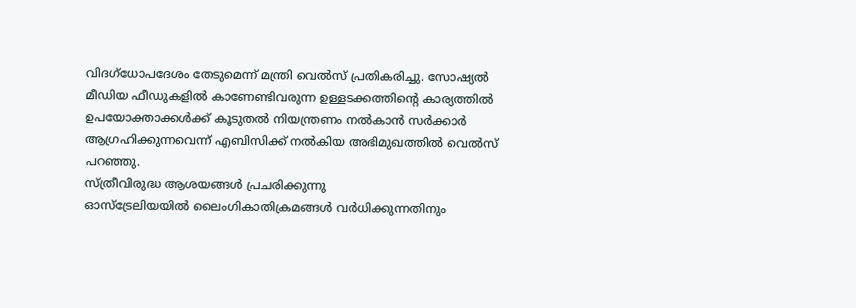വിദഗ്ധോപദേശം തേടുമെന്ന് മന്ത്രി വെൽസ് പ്രതികരിച്ചു. സോഷ്യൽ മീഡിയ ഫീഡുകളിൽ കാണേണ്ടിവരുന്ന ഉള്ളടക്കത്തിന്റെ കാര്യത്തിൽ ഉപയോക്താക്കൾക്ക് കൂടുതൽ നിയന്ത്രണം നൽകാൻ സർക്കാർ ആഗ്രഹിക്കുന്നവെന്ന് എബിസിക്ക് നൽകിയ അഭിമുഖത്തിൽ വെൽസ് പറഞ്ഞു.
സ്ത്രീവിരുദ്ധ ആശയങ്ങൾ പ്രചരിക്കുന്നു
ഓസ്ട്രേലിയയിൽ ലൈംഗികാതിക്രമങ്ങൾ വർധിക്കുന്നതിനും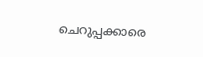ചെറുപ്പക്കാരെ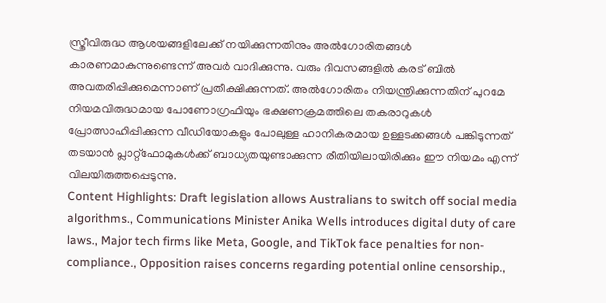സ്ത്രീവിരുദ്ധ ആശയങ്ങളിലേക്ക് നയിക്കുന്നതിനും അൽഗോരിതങ്ങൾ കാരണമാകുന്നുണ്ടെന്ന് അവർ വാദിക്കുന്നു. വരും ദിവസങ്ങളിൽ കരട് ബിൽ അവതരിപ്പിക്കുമെന്നാണ് പ്രതീക്ഷിക്കുന്നത്. അൽഗോരിതം നിയന്ത്രിക്കുന്നതിന് പുറമേ നിയമവിരുദ്ധമായ പോണോഗ്രഫിയും ഭക്ഷണക്രമത്തിലെ തകരാറുകൾ പ്രോത്സാഹിപ്പിക്കുന്ന വീഡിയോകളും പോലുള്ള ഹാനികരമായ ഉള്ളടക്കങ്ങൾ പങ്കിടുന്നത് തടയാൻ പ്ലാറ്റ്ഫോമുകൾക്ക് ബാധ്യതയുണ്ടാക്കുന്ന രീതിയിലായിരിക്കും ഈ നിയമം എന്ന് വിലയിരുത്തപ്പെടുന്നു.
Content Highlights: Draft legislation allows Australians to switch off social media algorithms., Communications Minister Anika Wells introduces digital duty of care laws., Major tech firms like Meta, Google, and TikTok face penalties for non-compliance., Opposition raises concerns regarding potential online censorship.,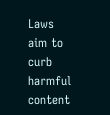Laws aim to curb harmful content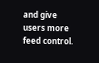and give users more feed control.